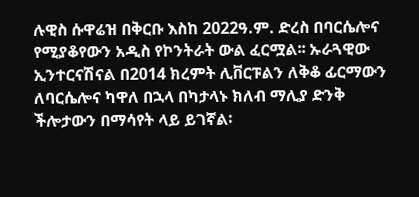ሉዊስ ሱዋሬዝ በቅርቡ እስከ 2022ዓ.ም. ድረስ በባርሴሎና የሚያቆየውን አዲስ የኮንትራት ውል ፈርሟል፡፡ ኡራጓዊው ኢንተርናሽናል በ2014 ክረምት ሊቨርፑልን ለቅቆ ፊርማውን ለባርሴሎና ካዋለ በኋላ በካታላኑ ክለብ ማሊያ ድንቅ ችሎታውን በማሳየት ላይ ይገኛል፡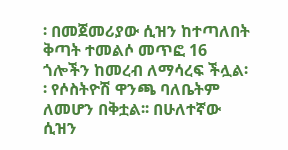፡ በመጀመሪያው ሲዝን ከተጣለበት ቅጣት ተመልሶ መጥፎ 16 ጎሎችን ከመረብ ለማሳረፍ ችሏል፡፡ የሶስትዮሽ ዋንጫ ባለቤትም ለመሆን በቅቷል፡፡ በሁለተኛው ሲዝን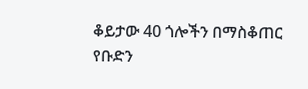ቆይታው 40 ጎሎችን በማስቆጠር የቡድን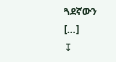ጓደኛውን […]
↧